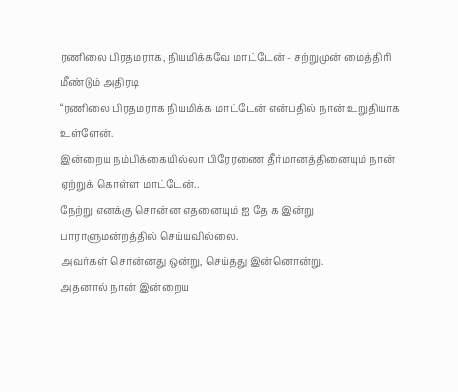ரணிலை பிரதமராக, நியமிக்கவே மாட்டேன் - சற்றுமுன் மைத்திரி மீண்டும் அதிரடி
“ரணிலை பிரதமராக நியமிக்க மாட்டேன் என்பதில் நான் உறுதியாக உள்ளேன்.
இன்றைய நம்பிக்கையில்லா பிரேரணை தீர்மானத்தினையும் நான் ஏற்றுக் கொள்ள மாட்டேன்..
நேற்று எனக்கு சொன்ன எதனையும் ஐ தே க இன்று பாராளுமன்றத்தில் செய்யவில்லை.
அவர்கள் சொன்னது ஒன்று, செய்தது இன்னொன்று.
அதனால் நான் இன்றைய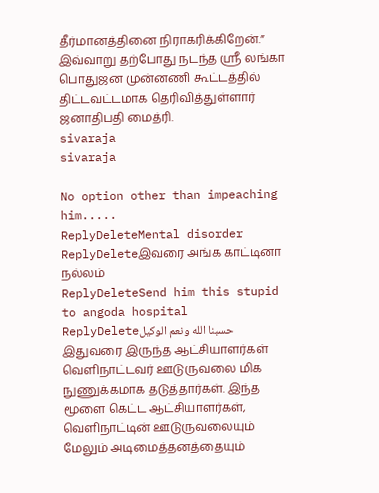தீர்மானத்தினை நிராகரிக்கிறேன்.”
இவ்வாறு தற்போது நடந்த ஸ்ரீ லங்கா பொதுஜன முன்னணி கூட்டத்தில் திட்டவட்டமாக தெரிவித்துள்ளார் ஜனாதிபதி மைத்ரி.
sivaraja
sivaraja

No option other than impeaching him.....
ReplyDeleteMental disorder
ReplyDeleteஇவரை அங்க காட்டினா நல்லம்
ReplyDeleteSend him this stupid to angoda hospital
ReplyDeleteحسبنا الله ونعم الوكيل இதுவரை இருந்த ஆட்சியாளர்கள் வௌிநாட்டவர் ஊடுருவலை மிக நுணுக்கமாக தடுத்தார்கள். இந்த மூளை கெட்ட ஆட்சியாளர்கள், வௌிநாட்டின் ஊடுருவலையும் மேலும் அடிமைத்தனத்தையும்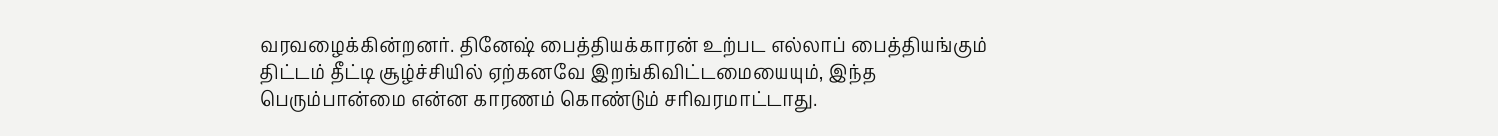வரவழைக்கின்றனர். தினேஷ் பைத்தியக்காரன் உற்பட எல்லாப் பைத்தியங்கும் திட்டம் தீட்டி சூழ்ச்சியில் ஏற்கனவே இறங்கிவிட்டமையையும், இந்த பெரும்பான்மை என்ன காரணம் கொண்டும் சரிவரமாட்டாது.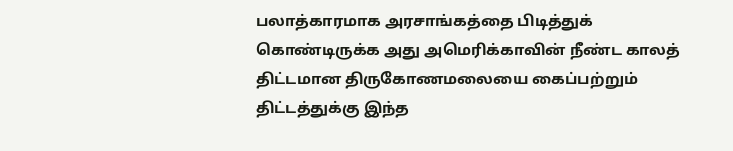பலாத்காரமாக அரசாங்கத்தை பிடித்துக் கொண்டிருக்க அது அமெரிக்காவின் நீண்ட காலத் திட்டமான திருகோணமலையை கைப்பற்றும் திட்டத்துக்கு இந்த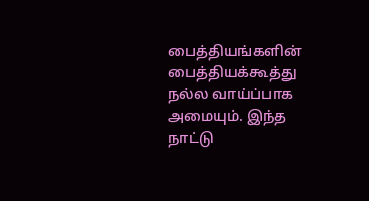பைத்தியங்களின் பைத்தியக்கூத்து நல்ல வாய்ப்பாக அமையும். இந்த நாட்டு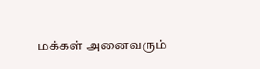மக்கள் அனைவரும்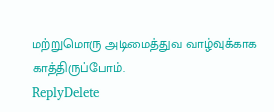மற்றுமொரு அடிமைத்துவ வாழ்வுக்காக காத்திருப்போம்.
ReplyDelete